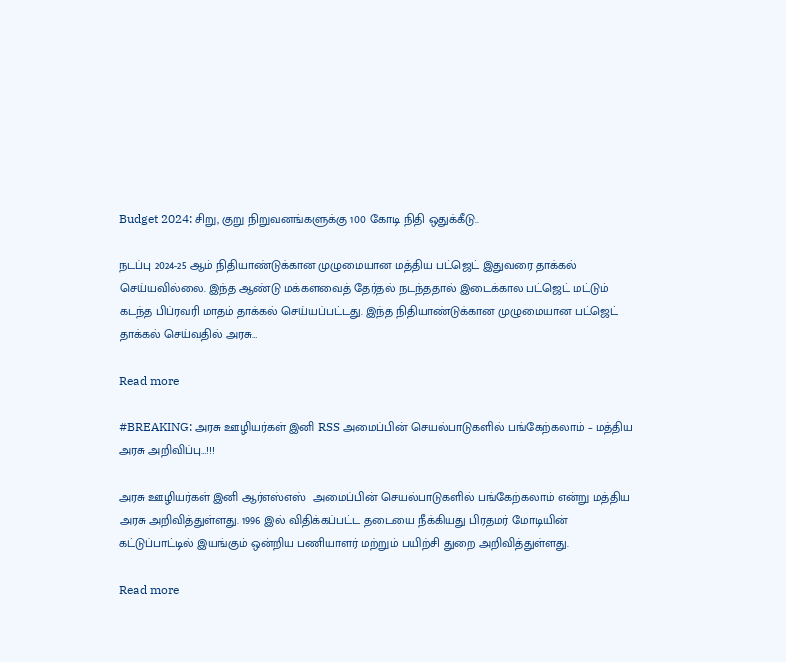Budget 2024: சிறு, குறு நிறுவனங்களுக்கு 100 கோடி நிதி ஒதுக்கீடு..

நடப்பு 2024-25 ஆம் நிதியாண்டுக்கான முழுமையான மத்திய பட்ஜெட் இதுவரை தாக்கல் செய்யவில்லை. இந்த ஆண்டு மக்களவைத் தேர்தல் நடந்ததால் இடைக்கால பட்ஜெட் மட்டும் கடந்த பிப்ரவரி மாதம் தாக்கல் செய்யப்பட்டது. இந்த நிதியாண்டுக்கான முழுமையான பட்ஜெட் தாக்கல் செய்வதில் அரசு…

Read more

#BREAKING: அரசு ஊழியர்கள் இனி RSS அமைப்பின் செயல்பாடுகளில் பங்கேற்கலாம் – மத்திய அரசு அறிவிப்பு…!!!

அரசு ஊழியர்கள் இனி ஆர்எஸ்எஸ்  அமைப்பின் செயல்பாடுகளில் பங்கேற்கலாம் என்று மத்திய அரசு அறிவித்துள்ளது. 1996 இல் விதிக்கப்பட்ட தடையை நீக்கியது பிரதமர் மோடியின் கட்டுப்பாட்டில் இயங்கும் ஒன்றிய பணியாளர் மற்றும் பயிற்சி துறை அறிவித்துள்ளது.

Read more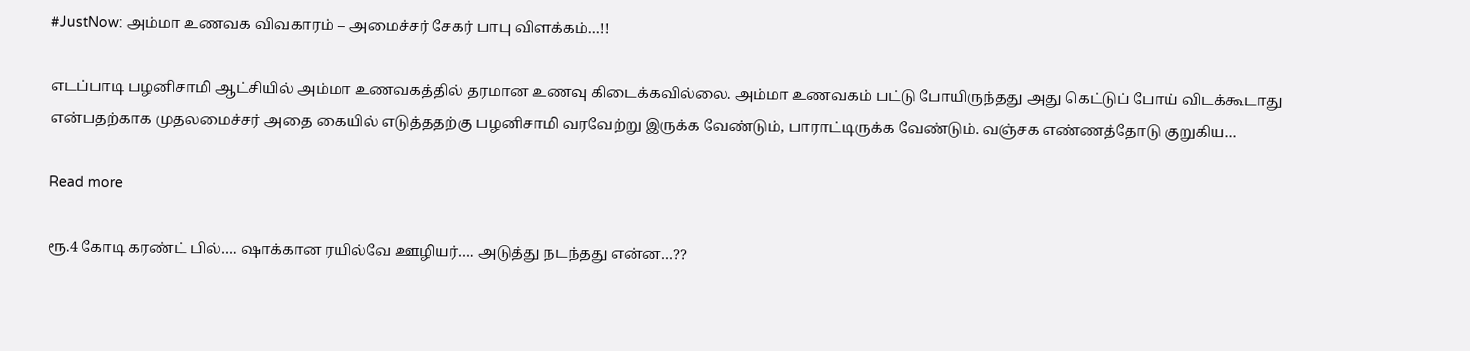#JustNow: அம்மா உணவக விவகாரம் – அமைச்சர் சேகர் பாபு விளக்கம்…!!

எடப்பாடி பழனிசாமி ஆட்சியில் அம்மா உணவகத்தில் தரமான உணவு கிடைக்கவில்லை. அம்மா உணவகம் பட்டு போயிருந்தது அது கெட்டுப் போய் விடக்கூடாது என்பதற்காக முதலமைச்சர் அதை கையில் எடுத்ததற்கு பழனிசாமி வரவேற்று இருக்க வேண்டும், பாராட்டிருக்க வேண்டும். வஞ்சக எண்ணத்தோடு குறுகிய…

Read more

ரூ.4 கோடி கரண்ட் பில்…. ஷாக்கான ரயில்வே ஊழியர்…. அடுத்து நடந்தது என்ன…??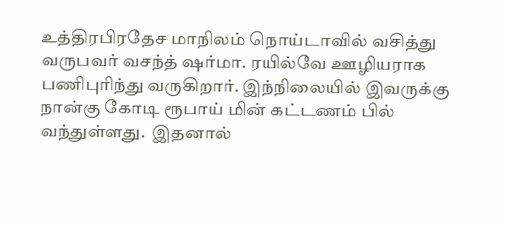உத்திரபிரதேச மாநிலம் நொய்டாவில் வசித்து வருபவர் வசந்த் ஷர்மா. ரயில்வே ஊழியராக பணிபுரிந்து வருகிறார். இந்நிலையில் இவருக்கு நான்கு கோடி ரூபாய் மின் கட்டணம் பில் வந்துள்ளது.  இதனால்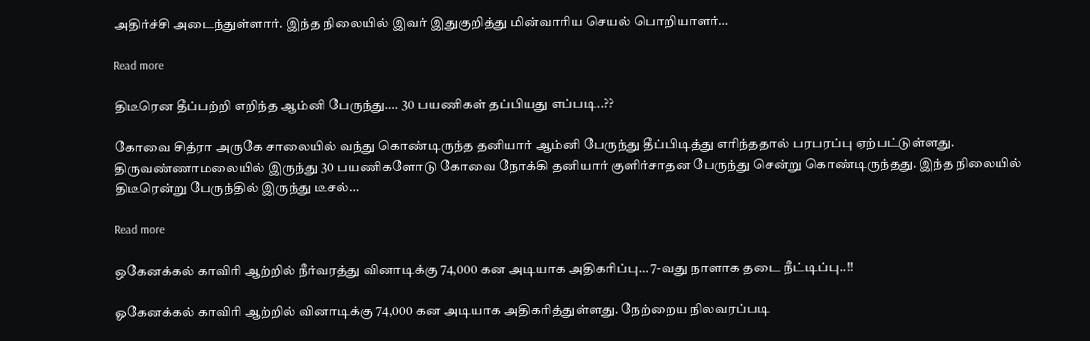அதிர்ச்சி அடைந்துள்ளார். இந்த நிலையில் இவர் இதுகுறித்து மின்வாரிய செயல் பொறியாளர்…

Read more

திடீரென தீப்பற்றி எறிந்த ஆம்னி பேருந்து…. 30 பயணிகள் தப்பியது எப்படி..??

கோவை சித்ரா அருகே சாலையில் வந்து கொண்டிருந்த தனியார் ஆம்னி பேருந்து தீப்பிடித்து எரிந்ததால் பரபரப்பு ஏற்பட்டுள்ளது. திருவண்ணாமலையில் இருந்து 30 பயணிகளோடு கோவை நோக்கி தனியார் குளிர்சாதன பேருந்து சென்று கொண்டிருந்தது. இந்த நிலையில் திடீரென்று பேருந்தில் இருந்து டீசல்…

Read more

ஒகேனக்கல் காவிரி ஆற்றில் நீர்வரத்து வினாடிக்கு 74,000 கன அடியாக அதிகரிப்பு… 7-வது நாளாக தடை நீட்டிப்பு..!!

ஓகேனக்கல் காவிரி ஆற்றில் வினாடிக்கு 74,000 கன அடியாக அதிகரித்துள்ளது. நேற்றைய நிலவரப்படி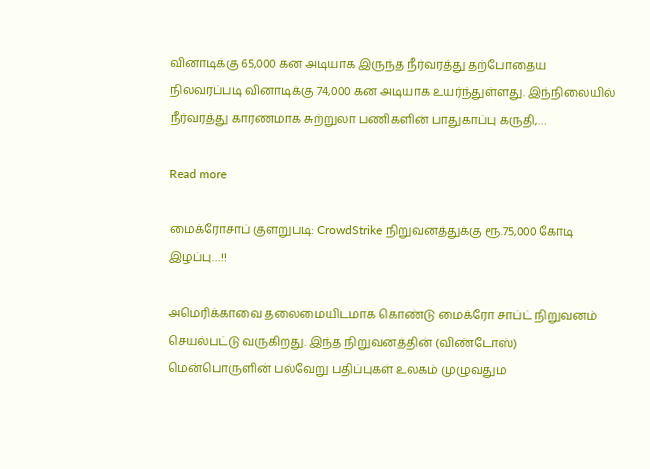வினாடிக்கு 65,000 கன அடியாக இருந்த நீர்வரத்து தற்போதைய நிலவரப்படி வினாடிக்கு 74,000 கன அடியாக உயர்ந்துள்ளது. இந்நிலையில் நீர்வரத்து காரணமாக சுற்றுலா பணிகளின் பாதுகாப்பு கருதி,…

Read more

மைக்ரோசாப் குளறுபடி: CrowdStrike நிறுவனத்துக்கு ரூ.75,000 கோடி இழப்பு…!!

அமெரிக்காவை தலைமையிடமாக கொண்டு மைக்ரோ சாப்ட் நிறுவனம் செயல்பட்டு வருகிறது. இந்த நிறுவனத்தின் (விண்டோஸ்) மென்பொருளின் பல்வேறு பதிப்புகள் உலகம் முழுவதும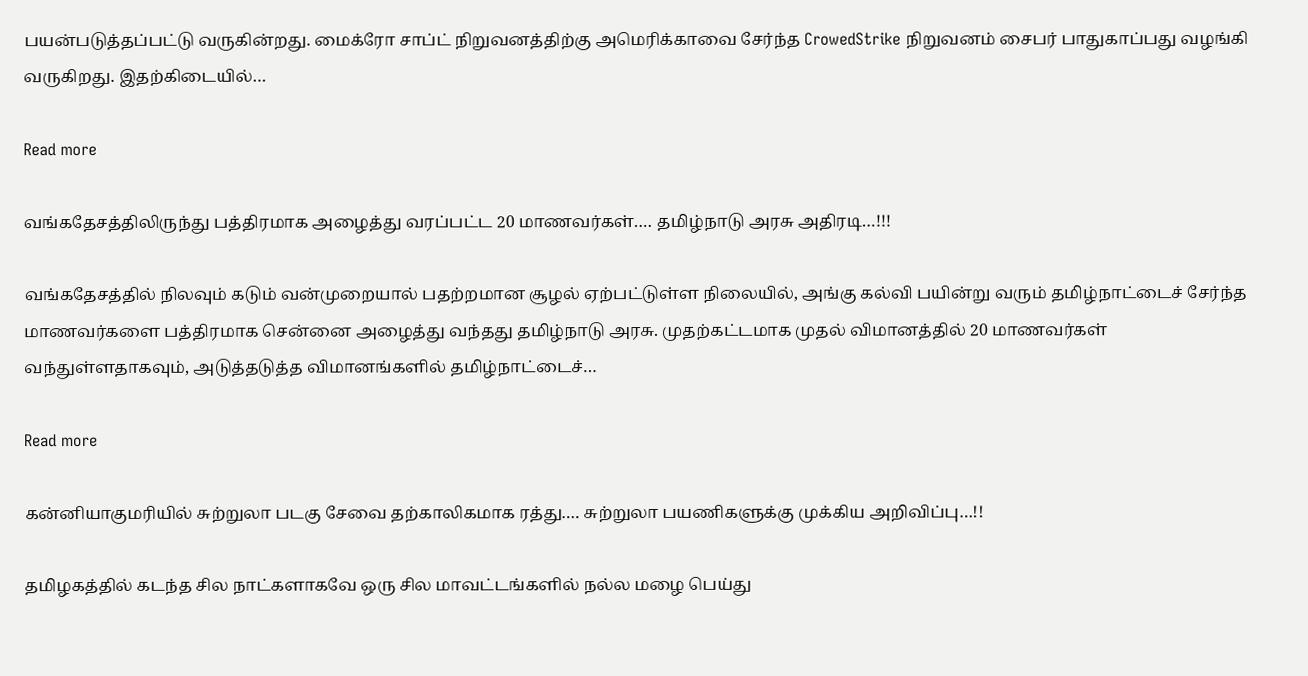பயன்படுத்தப்பட்டு வருகின்றது. மைக்ரோ சாப்ட் நிறுவனத்திற்கு அமெரிக்காவை சேர்ந்த CrowedStrike நிறுவனம் சைபர் பாதுகாப்பது வழங்கி வருகிறது. இதற்கிடையில்…

Read more

வங்கதேசத்திலிருந்து பத்திரமாக அழைத்து வரப்பட்ட 20 மாணவர்கள்…. தமிழ்நாடு அரசு அதிரடி…!!!

வங்கதேசத்தில் நிலவும் கடும் வன்முறையால் பதற்றமான சூழல் ஏற்பட்டுள்ள நிலையில், அங்கு கல்வி பயின்று வரும் தமிழ்நாட்டைச் சேர்ந்த மாணவர்களை பத்திரமாக சென்னை அழைத்து வந்தது தமிழ்நாடு அரசு. முதற்கட்டமாக முதல் விமானத்தில் 20 மாணவர்கள் வந்துள்ளதாகவும், அடுத்தடுத்த விமானங்களில் தமிழ்நாட்டைச்…

Read more

கன்னியாகுமரியில் சுற்றுலா படகு சேவை தற்காலிகமாக ரத்து…. சுற்றுலா பயணிகளுக்கு முக்கிய அறிவிப்பு…!!

தமிழகத்தில் கடந்த சில நாட்களாகவே ஒரு சில மாவட்டங்களில் நல்ல மழை பெய்து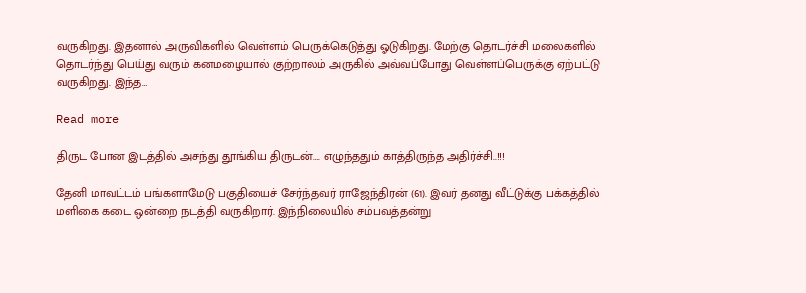வருகிறது. இதனால் அருவிகளில் வெள்ளம் பெருக்கெடுத்து ஓடுகிறது. மேற்கு தொடர்ச்சி மலைகளில் தொடர்ந்து பெய்து வரும் கனமழையால் குற்றாலம் அருகில் அவ்வப்போது வெள்ளப்பெருக்கு ஏற்பட்டு வருகிறது. இந்த…

Read more

திருட போன இடத்தில் அசந்து தூங்கிய திருடன்…. எழுந்ததும் காத்திருந்த அதிர்ச்சி..!!!

தேனி மாவட்டம் பங்களாமேடு பகுதியைச் சேர்ந்தவர் ராஜேந்திரன் (61). இவர் தனது வீட்டுக்கு பக்கத்தில் மளிகை கடை ஒன்றை நடத்தி வருகிறார். இந்நிலையில் சம்பவத்தன்று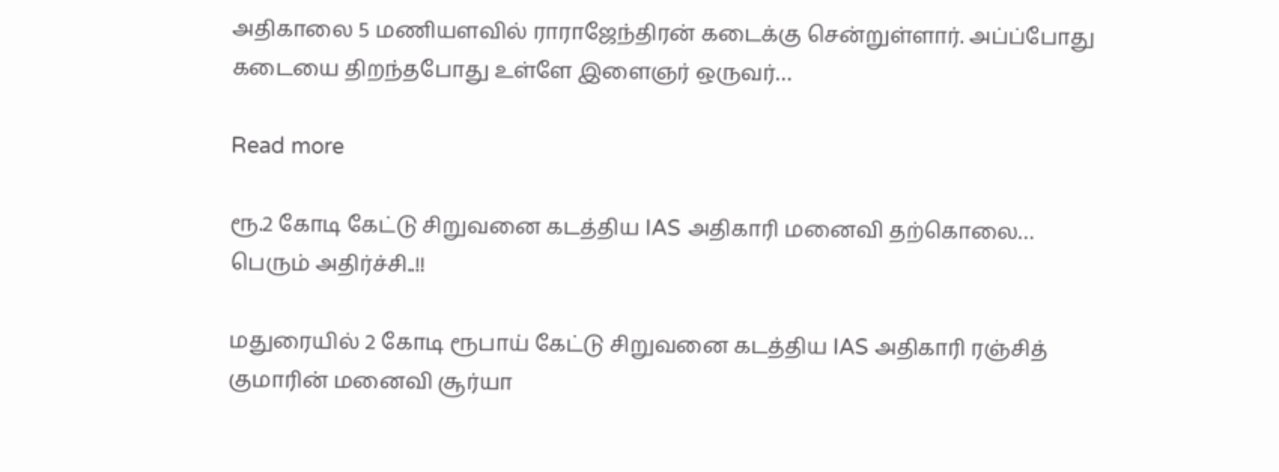அதிகாலை 5 மணியளவில் ராராஜேந்திரன் கடைக்கு சென்றுள்ளார். அப்ப்போது கடையை திறந்தபோது உள்ளே இளைஞர் ஒருவர்…

Read more

ரூ.2 கோடி கேட்டு சிறுவனை கடத்திய IAS அதிகாரி மனைவி தற்கொலை… பெரும் அதிர்ச்சி..!!

மதுரையில் 2 கோடி ரூபாய் கேட்டு சிறுவனை கடத்திய IAS அதிகாரி ரஞ்சித் குமாரின் மனைவி சூர்யா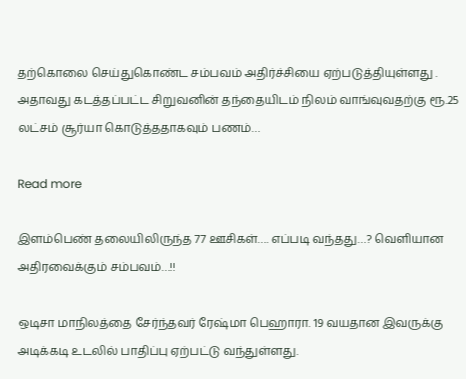தற்கொலை செய்துகொண்ட சம்பவம் அதிர்ச்சியை ஏற்படுத்தியுள்ளது . அதாவது கடத்தப்பட்ட சிறுவனின் தந்தையிடம் நிலம் வாங்வுவதற்கு ரூ.25 லட்சம் சூர்யா கொடுத்ததாகவும் பணம்…

Read more

இளம்பெண் தலையிலிருந்த 77 ஊசிகள்…. எப்படி வந்தது…? வெளியான அதிரவைக்கும் சம்பவம்…!!

ஒடிசா மாநிலத்தை சேர்ந்தவர் ரேஷ்மா பெஹாரா. 19 வயதான இவருக்கு அடிக்கடி உடலில் பாதிப்பு ஏற்பட்டு வந்துள்ளது.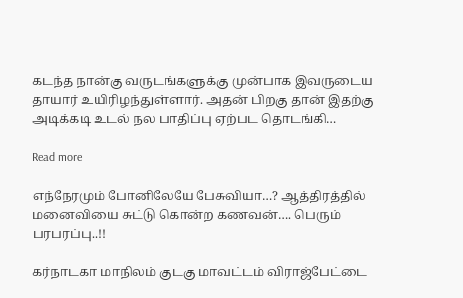கடந்த நான்கு வருடங்களுக்கு முன்பாக இவருடைய தாயார் உயிரிழந்துள்ளார். அதன் பிறகு தான் இதற்கு அடிக்கடி உடல் நல பாதிப்பு ஏற்பட தொடங்கி…

Read more

எந்நேரமும் போனிலேயே பேசுவியா…? ஆத்திரத்தில் மனைவியை சுட்டு கொன்ற கணவன்…. பெரும் பரபரப்பு..!!

கர்நாடகா மாநிலம் குடகு மாவட்டம் விராஜ்பேட்டை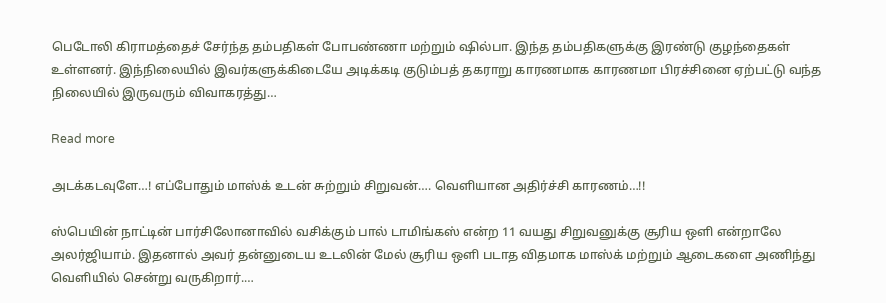பெடோலி கிராமத்தைச் சேர்ந்த தம்பதிகள் போபண்ணா மற்றும் ஷில்பா. இந்த தம்பதிகளுக்கு இரண்டு குழந்தைகள் உள்ளனர். இந்நிலையில் இவர்களுக்கிடையே அடிக்கடி குடும்பத் தகராறு காரணமாக காரணமா பிரச்சினை ஏற்பட்டு வந்த நிலையில் இருவரும் விவாகரத்து…

Read more

அடக்கடவுளே…! எப்போதும் மாஸ்க் உடன் சுற்றும் சிறுவன்…. வெளியான அதிர்ச்சி காரணம்…!!

ஸ்பெயின் நாட்டின் பார்சிலோனாவில் வசிக்கும் பால் டாமிங்கஸ் என்ற 11 வயது சிறுவனுக்கு சூரிய ஒளி என்றாலே அலர்ஜியாம். இதனால் அவர் தன்னுடைய உடலின் மேல் சூரிய ஒளி படாத விதமாக மாஸ்க் மற்றும் ஆடைகளை அணிந்து வெளியில் சென்று வருகிறார்.…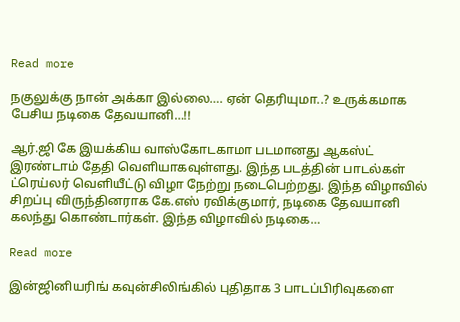Read more

நகுலுக்கு நான் அக்கா இல்லை…. ஏன் தெரியுமா..? உருக்கமாக பேசிய நடிகை தேவயானி…!!

ஆர்.ஜி கே இயக்கிய வாஸ்கோடகாமா படமானது ஆகஸ்ட் இரண்டாம் தேதி வெளியாகவுள்ளது. இந்த படத்தின் பாடல்கள் ட்ரெய்லர் வெளியீட்டு விழா நேற்று நடைபெற்றது. இந்த விழாவில் சிறப்பு விருந்தினராக கே.எஸ் ரவிக்குமார், நடிகை தேவயானி கலந்து கொண்டார்கள். இந்த விழாவில் நடிகை…

Read more

இன்ஜினியரிங் கவுன்சிலிங்கில் புதிதாக 3 பாடப்பிரிவுகளை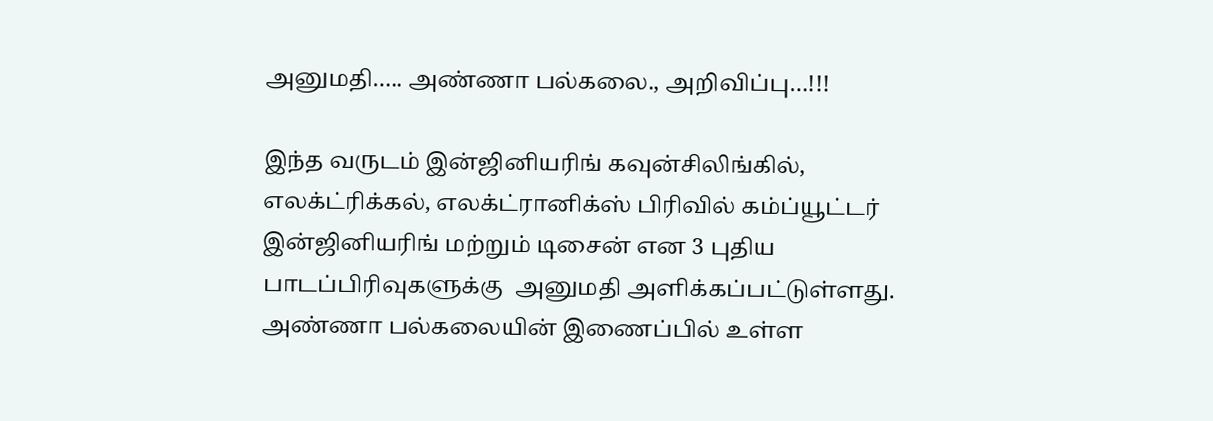அனுமதி….. அண்ணா பல்கலை., அறிவிப்பு…!!!

இந்த வருடம் இன்ஜினியரிங் கவுன்சிலிங்கில், எலக்ட்ரிக்கல், எலக்ட்ரானிக்ஸ் பிரிவில் கம்ப்யூட்டர் இன்ஜினியரிங் மற்றும் டிசைன் என 3 புதிய பாடப்பிரிவுகளுக்கு  அனுமதி அளிக்கப்பட்டுள்ளது. அண்ணா பல்கலையின் இணைப்பில் உள்ள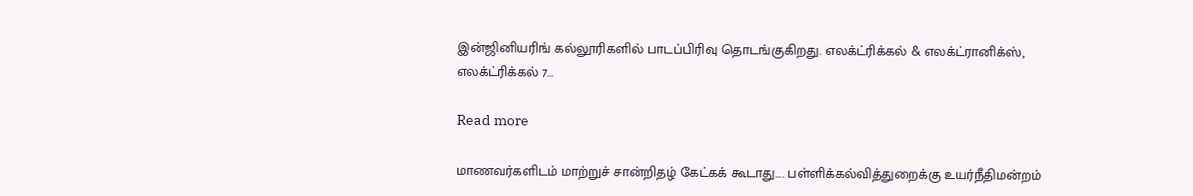இன்ஜினியரிங் கல்லூரிகளில் பாடப்பிரிவு தொடங்குகிறது. எலக்ட்ரிக்கல் & எலக்ட்ரானிக்ஸ், எலக்ட்ரிக்கல் 7…

Read more

மாணவர்களிடம் மாற்றுச் சான்றிதழ் கேட்கக் கூடாது…. பள்ளிக்கல்வித்துறைக்கு உயர்நீதிமன்றம்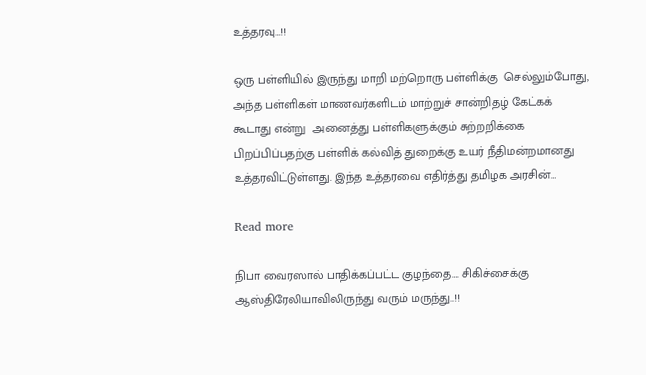உத்தரவு…!!

ஒரு பள்ளியில் இருந்து மாறி மற்றொரு பள்ளிக்கு  செல்லும்போது, அந்த பள்ளிகள் மாணவர்களிடம் மாற்றுச் சான்றிதழ் கேட்கக் கூடாது என்று  அனைத்து பள்ளிகளுக்கும் சுற்றறிக்கை பிறப்பிப்பதற்கு பள்ளிக் கல்வித் துறைக்கு உயர் நீதிமன்றமானது உத்தரவிட்டுள்ளது. இந்த உத்தரவை எதிர்த்து தமிழக அரசின்…

Read more

நிபா வைரஸால் பாதிக்கப்பட்ட குழந்தை…. சிகிச்சைக்கு ஆஸ்திரேலியாவிலிருந்து வரும் மருந்து..!!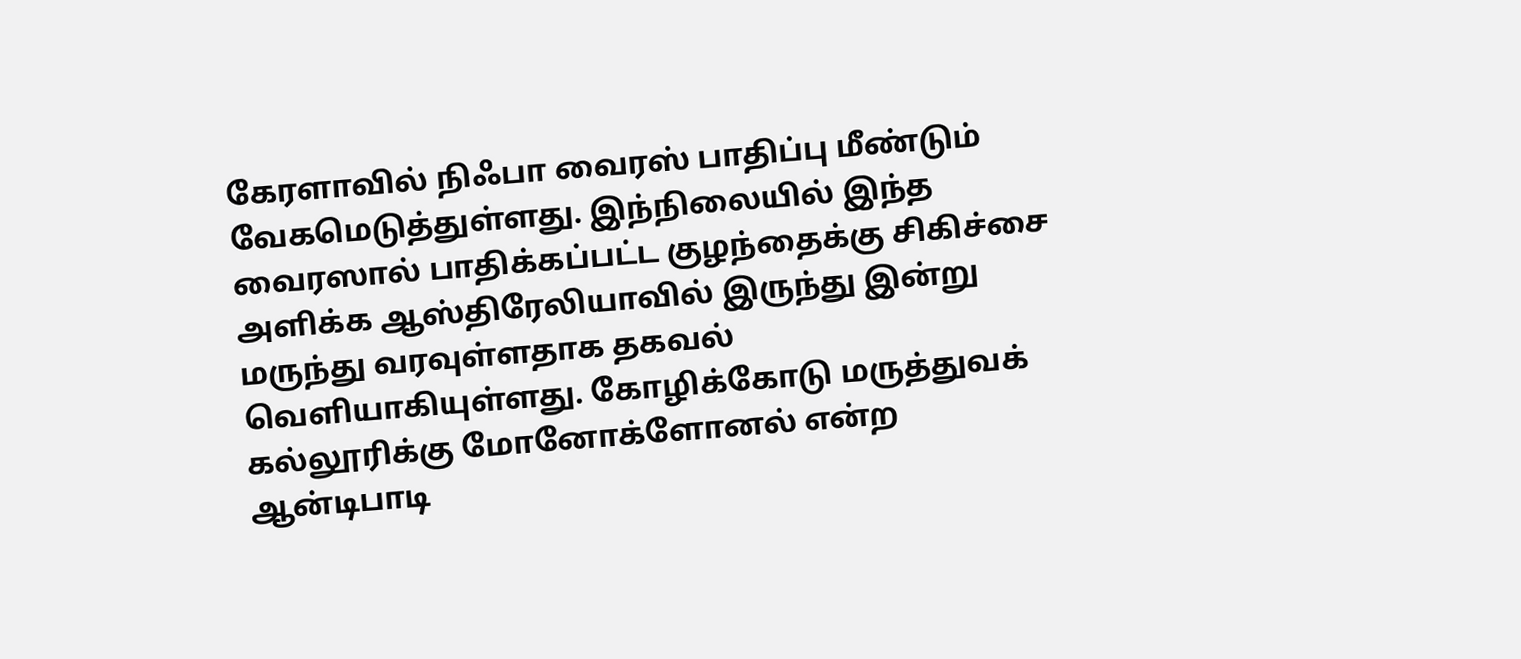கேரளாவில் நிஃபா வைரஸ் பாதிப்பு மீண்டும் வேகமெடுத்துள்ளது. இந்நிலையில் இந்த வைரஸால் பாதிக்கப்பட்ட குழந்தைக்கு சிகிச்சை அளிக்க ஆஸ்திரேலியாவில் இருந்து இன்று மருந்து வரவுள்ளதாக தகவல் வெளியாகியுள்ளது. கோழிக்கோடு மருத்துவக் கல்லூரிக்கு மோனோக்ளோனல் என்ற ஆன்டிபாடி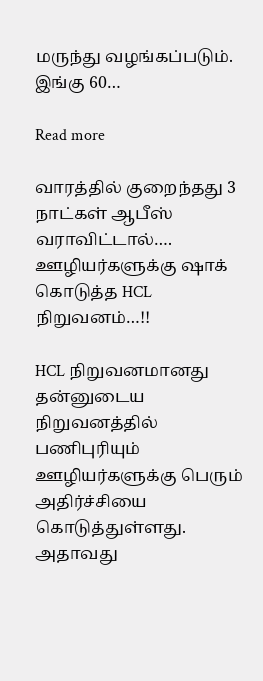மருந்து வழங்கப்படும். இங்கு 60…

Read more

வாரத்தில் குறைந்தது 3 நாட்கள் ஆபீஸ் வராவிட்டால்…. ஊழியர்களுக்கு ஷாக் கொடுத்த HCL நிறுவனம்…!!

HCL நிறுவனமானது தன்னுடைய நிறுவனத்தில் பணிபுரியும்  ஊழியர்களுக்கு பெரும் அதிர்ச்சியை கொடுத்துள்ளது. அதாவது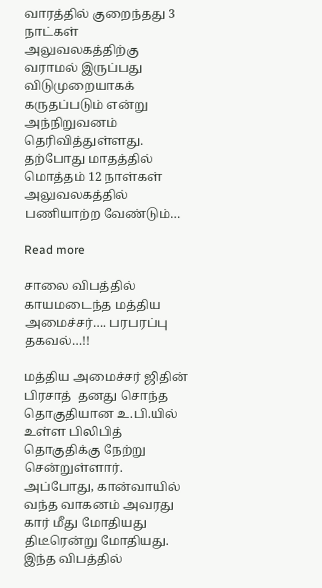வாரத்தில் குறைந்தது 3 நாட்கள் அலுவலகத்திற்கு வராமல் இருப்பது விடுமுறையாகக் கருதப்படும் என்று அந்நிறுவனம் தெரிவித்துள்ளது. தற்போது மாதத்தில் மொத்தம் 12 நாள்கள் அலுவலகத்தில் பணியாற்ற வேண்டும்…

Read more

சாலை விபத்தில் காயமடைந்த மத்திய அமைச்சர்…. பரபரப்பு தகவல்…!!

மத்திய அமைச்சர் ஜிதின் பிரசாத்  தனது சொந்த தொகுதியான உ.பி.யில் உள்ள பிலிபித் தொகுதிக்கு நேற்று  சென்றுள்ளார். அப்போது, கான்வாயில் வந்த வாகனம் அவரது கார் மீது மோதியது திடீரென்று மோதியது. இந்த விபத்தில்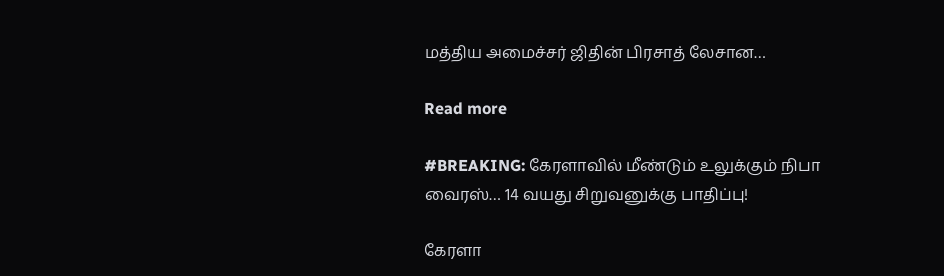மத்திய அமைச்சர் ஜிதின் பிரசாத் லேசான…

Read more

#BREAKING: கேரளாவில் மீண்டும் உலுக்கும் நிபா வைரஸ்… 14 வயது சிறுவனுக்கு பாதிப்பு!

கேரளா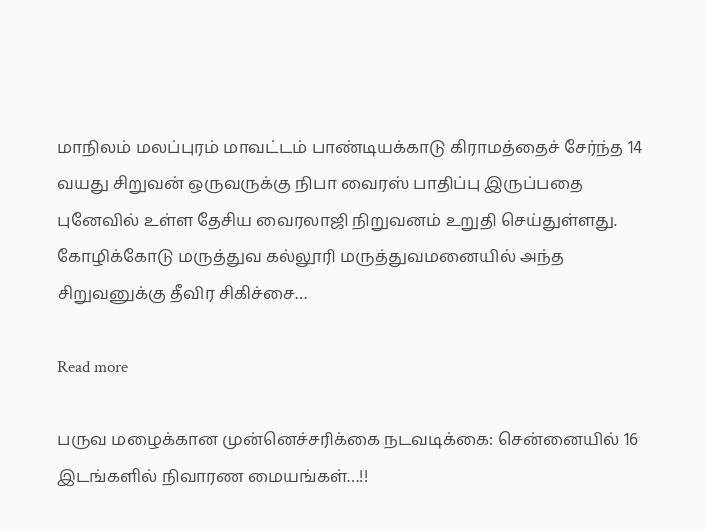மாநிலம் மலப்புரம் மாவட்டம் பாண்டியக்காடு கிராமத்தைச் சேர்ந்த 14 வயது சிறுவன் ஒருவருக்கு நிபா வைரஸ் பாதிப்பு இருப்பதை புனேவில் உள்ள தேசிய வைரலாஜி நிறுவனம் உறுதி செய்துள்ளது. கோழிக்கோடு மருத்துவ கல்லூரி மருத்துவமனையில் அந்த சிறுவனுக்கு தீவிர சிகிச்சை…

Read more

பருவ மழைக்கான முன்னெச்சரிக்கை நடவடிக்கை: சென்னையில் 16 இடங்களில் நிவாரண மையங்கள்…!!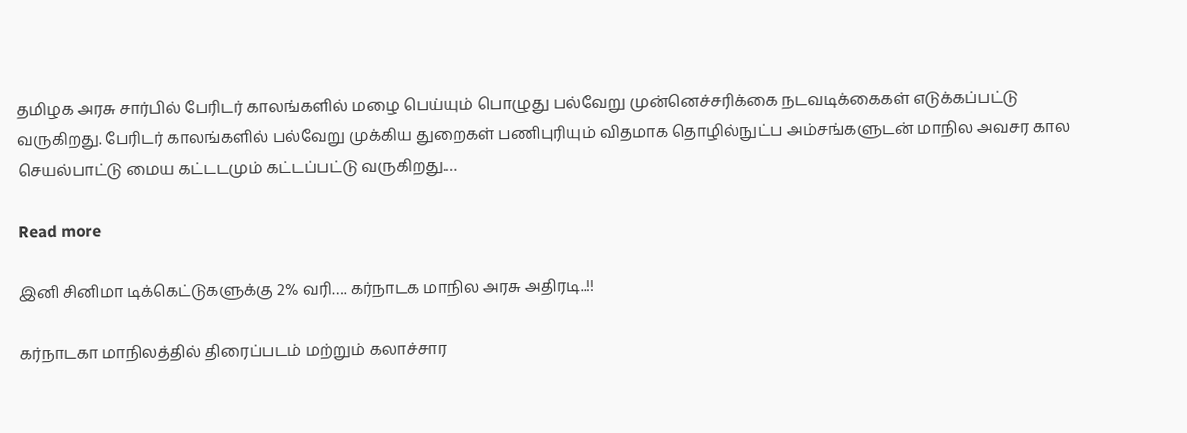தமிழக அரசு சார்பில் பேரிடர் காலங்களில் மழை பெய்யும் பொழுது பல்வேறு முன்னெச்சரிக்கை நடவடிக்கைகள் எடுக்கப்பட்டு வருகிறது. பேரிடர் காலங்களில் பல்வேறு முக்கிய துறைகள் பணிபுரியும் விதமாக தொழில்நுட்ப அம்சங்களுடன் மாநில அவசர கால செயல்பாட்டு மைய கட்டடமும் கட்டப்பட்டு வருகிறது.…

Read more

இனி சினிமா டிக்கெட்டுகளுக்கு 2% வரி…. கர்நாடக மாநில அரசு அதிரடி..!!

கர்நாடகா மாநிலத்தில் திரைப்படம் மற்றும் கலாச்சார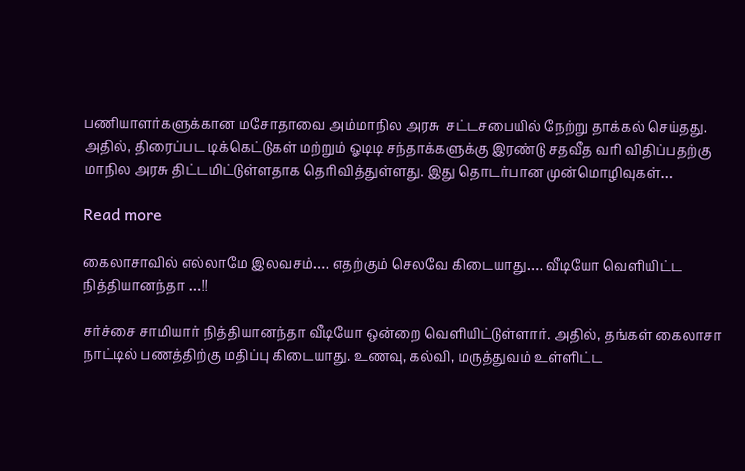பணியாளர்களுக்கான மசோதாவை அம்மாநில அரசு  சட்டசபையில் நேற்று தாக்கல் செய்தது. அதில், திரைப்பட டிக்கெட்டுகள் மற்றும் ஓடிடி சந்தாக்களுக்கு இரண்டு சதவீத வரி விதிப்பதற்கு மாநில அரசு திட்டமிட்டுள்ளதாக தெரிவித்துள்ளது. இது தொடர்பான முன்மொழிவுகள்…

Read more

கைலாசாவில் எல்லாமே இலவசம்…. எதற்கும் செலவே கிடையாது…. வீடியோ வெளியிட்ட நித்தியானந்தா …!!

சர்ச்சை சாமியார் நித்தியானந்தா வீடியோ ஒன்றை வெளியிட்டுள்ளார். அதில், தங்கள் கைலாசா நாட்டில் பணத்திற்கு மதிப்பு கிடையாது. உணவு, கல்வி, மருத்துவம் உள்ளிட்ட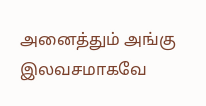அனைத்தும் அங்கு இலவசமாகவே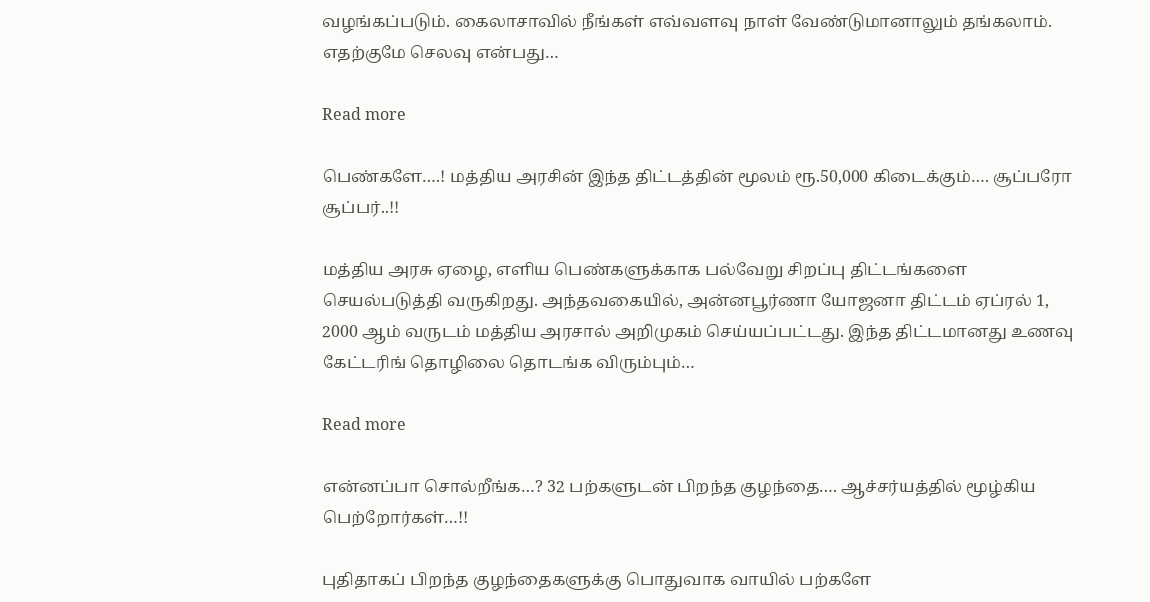வழங்கப்படும். கைலாசாவில் நீங்கள் எவ்வளவு நாள் வேண்டுமானாலும் தங்கலாம். எதற்குமே செலவு என்பது…

Read more

பெண்களே….! மத்திய அரசின் இந்த திட்டத்தின் மூலம் ரூ.50,000 கிடைக்கும்…. சூப்பரோ சூப்பர்..!!

மத்திய அரசு ஏழை, எளிய பெண்களுக்காக பல்வேறு சிறப்பு திட்டங்களை செயல்படுத்தி வருகிறது. அந்தவகையில், அன்னபூர்ணா யோஜனா திட்டம் ஏப்ரல் 1, 2000 ஆம் வருடம் மத்திய அரசால் அறிமுகம் செய்யப்பட்டது. இந்த திட்டமானது உணவு கேட்டரிங் தொழிலை தொடங்க விரும்பும்…

Read more

என்னப்பா சொல்றீங்க…? 32 பற்களுடன் பிறந்த குழந்தை…. ஆச்சர்யத்தில் மூழ்கிய பெற்றோர்கள்…!!

புதிதாகப் பிறந்த குழந்தைகளுக்கு பொதுவாக வாயில் பற்களே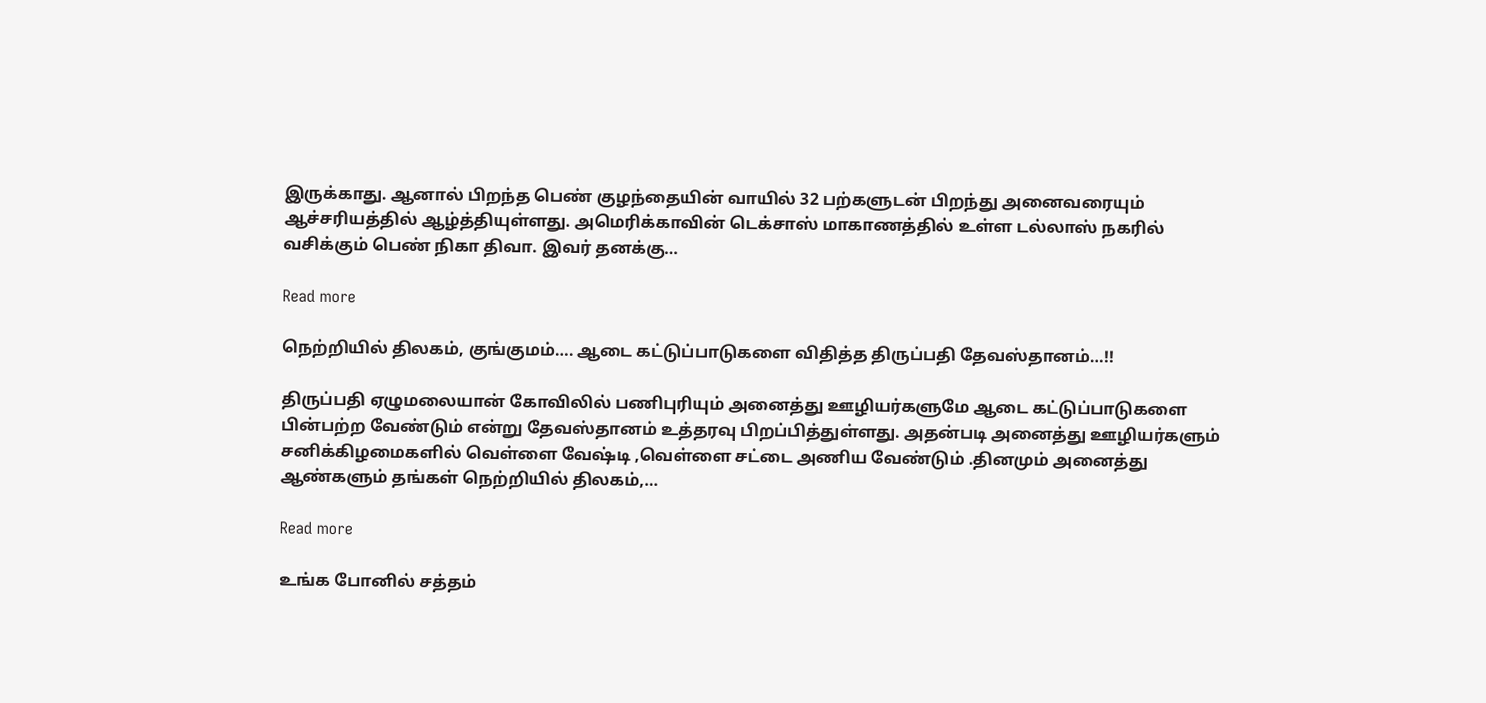இருக்காது. ஆனால் பிறந்த பெண் குழந்தையின் வாயில் 32 பற்களுடன் பிறந்து அனைவரையும் ஆச்சரியத்தில் ஆழ்த்தியுள்ளது. அமெரிக்காவின் டெக்சாஸ் மாகாணத்தில் உள்ள டல்லாஸ் நகரில் வசிக்கும் பெண் நிகா திவா. இவர் தனக்கு…

Read more

நெற்றியில் திலகம், குங்குமம்…. ஆடை கட்டுப்பாடுகளை விதித்த திருப்பதி தேவஸ்தானம்…!!

திருப்பதி ஏழுமலையான் கோவிலில் பணிபுரியும் அனைத்து ஊழியர்களுமே ஆடை கட்டுப்பாடுகளை பின்பற்ற வேண்டும் என்று தேவஸ்தானம் உத்தரவு பிறப்பித்துள்ளது. அதன்படி அனைத்து ஊழியர்களும் சனிக்கிழமைகளில் வெள்ளை வேஷ்டி ,வெள்ளை சட்டை அணிய வேண்டும் .தினமும் அனைத்து ஆண்களும் தங்கள் நெற்றியில் திலகம்,…

Read more

உங்க போனில் சத்தம்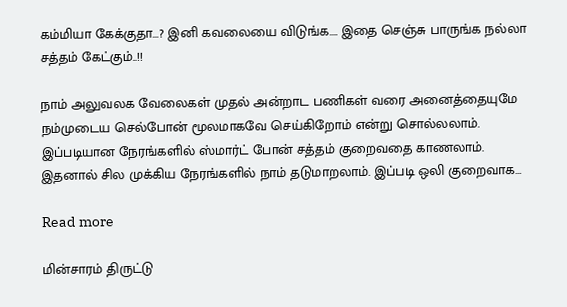கம்மியா கேக்குதா…? இனி கவலையை விடுங்க…. இதை செஞ்சு பாருங்க நல்லா சத்தம் கேட்கும்..!!

நாம் அலுவலக வேலைகள் முதல் அன்றாட பணிகள் வரை அனைத்தையுமே நம்முடைய செல்போன் மூலமாகவே செய்கிறோம் என்று சொல்லலாம். இப்படியான நேரங்களில் ஸ்மார்ட் போன் சத்தம் குறைவதை காணலாம். இதனால் சில முக்கிய நேரங்களில் நாம் தடுமாறலாம். இப்படி ஒலி குறைவாக…

Read more

மின்சாரம் திருட்டு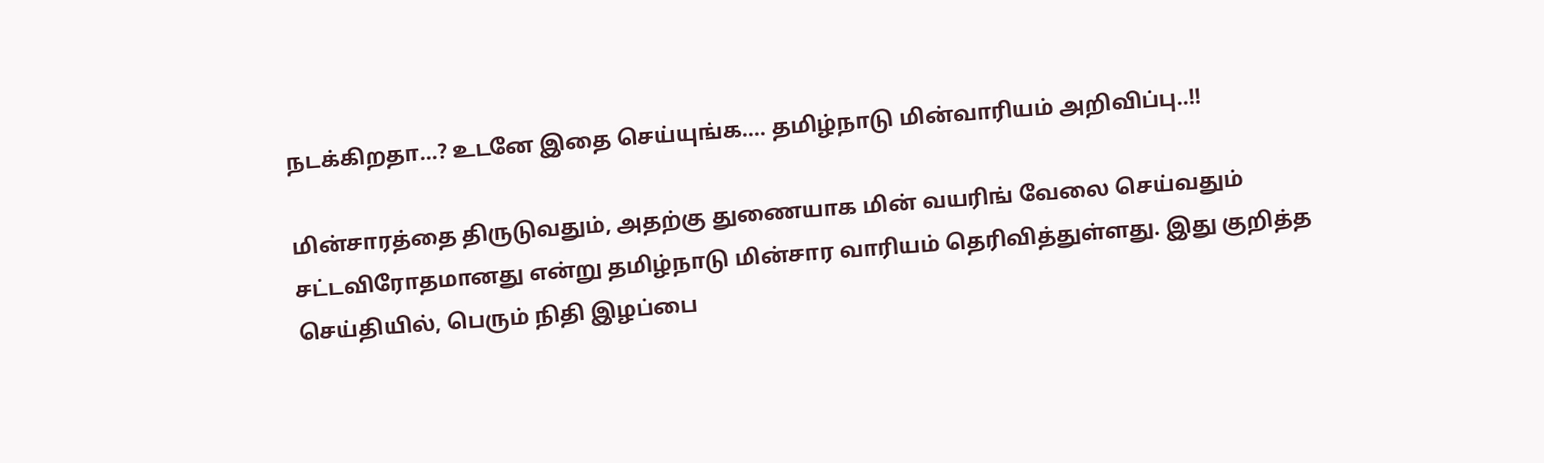நடக்கிறதா…? உடனே இதை செய்யுங்க…. தமிழ்நாடு மின்வாரியம் அறிவிப்பு..!!

மின்சாரத்தை திருடுவதும், அதற்கு துணையாக மின் வயரிங் வேலை செய்வதும் சட்டவிரோதமானது என்று தமிழ்நாடு மின்சார வாரியம் தெரிவித்துள்ளது. இது குறித்த செய்தியில், பெரும் நிதி இழப்பை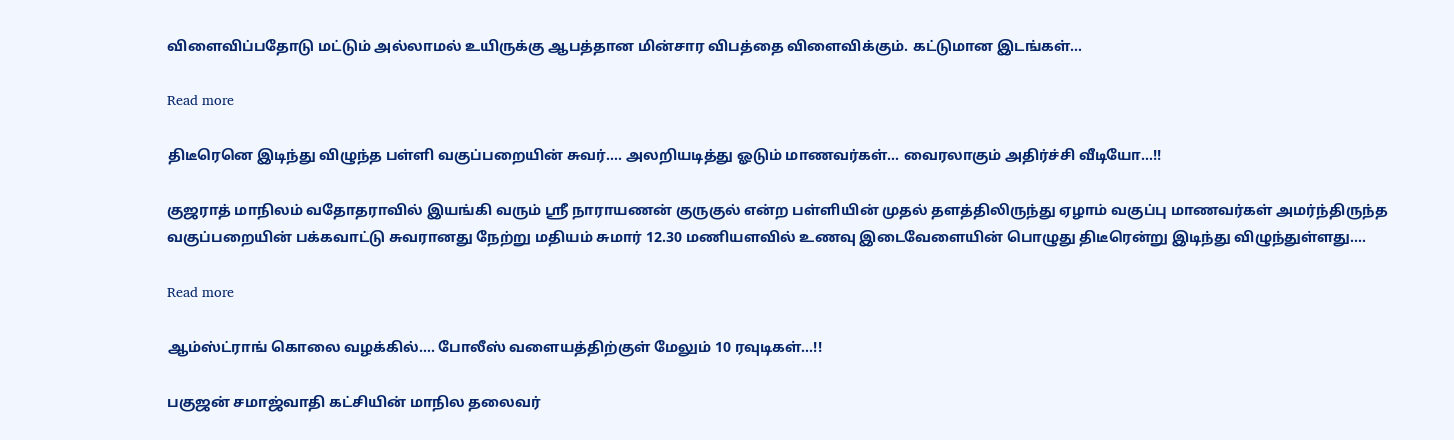விளைவிப்பதோடு மட்டும் அல்லாமல் உயிருக்கு ஆபத்தான மின்சார விபத்தை விளைவிக்கும். கட்டுமான இடங்கள்…

Read more

திடீரெனெ இடிந்து விழுந்த பள்ளி வகுப்பறையின் சுவர்…. அலறியடித்து ஓடும் மாணவர்கள்… வைரலாகும் அதிர்ச்சி வீடியோ…!!

குஜராத் மாநிலம் வதோதராவில் இயங்கி வரும் ஸ்ரீ நாராயணன் குருகுல் என்ற பள்ளியின் முதல் தளத்திலிருந்து ஏழாம் வகுப்பு மாணவர்கள் அமர்ந்திருந்த வகுப்பறையின் பக்கவாட்டு சுவரானது நேற்று மதியம் சுமார் 12.30 மணியளவில் உணவு இடைவேளையின் பொழுது திடீரென்று இடிந்து விழுந்துள்ளது.…

Read more

ஆம்ஸ்ட்ராங் கொலை வழக்கில்…. போலீஸ் வளையத்திற்குள் மேலும் 10 ரவுடிகள்…!!

பகுஜன் சமாஜ்வாதி கட்சியின் மாநில தலைவர்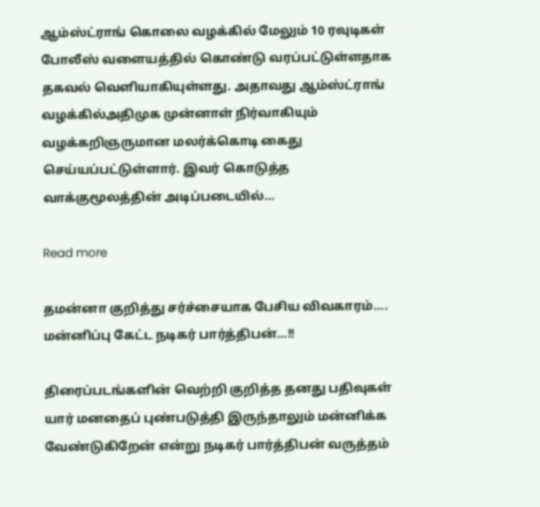ஆம்ஸ்ட்ராங் கொலை வழக்கில் மேலும் 10 ரவுடிகள் போலீஸ் வளையத்தில் கொண்டு வரப்பட்டுள்ளதாக  தகவல் வெளியாகியுள்ளது. அதாவது ஆம்ஸ்ட்ராங் வழக்கில்அதிமுக முன்னாள் நிர்வாகியும் வழக்கறிஞருமான மலர்க்கொடி கைது செய்யப்பட்டுள்ளார். இவர் கொடுத்த வாக்குமூலத்தின் அடிப்படையில்…

Read more

தமன்னா குறித்து சர்ச்சையாக பேசிய விவகாரம்…. மன்னிப்பு கேட்ட நடிகர் பார்த்திபன்…!!

திரைப்படங்களின் வெற்றி குறித்த தனது பதிவுகள் யார் மனதைப் புண்படுத்தி இருந்தாலும் மன்னிக்க வேண்டுகிறேன் என்று நடிகர் பார்த்திபன் வருத்தம்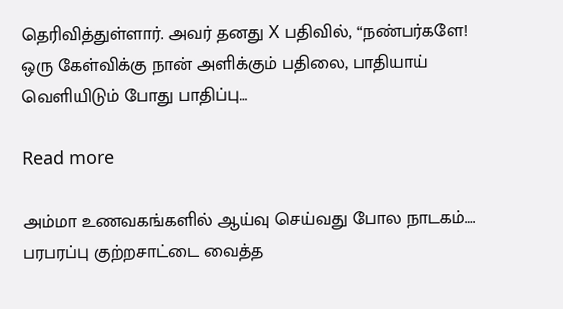தெரிவித்துள்ளார். அவர் தனது X பதிவில், “நண்பர்களே! ஒரு கேள்விக்கு நான் அளிக்கும் பதிலை, பாதியாய் வெளியிடும் போது பாதிப்பு…

Read more

அம்மா உணவகங்களில் ஆய்வு செய்வது போல நாடகம்…. பரபரப்பு குற்றசாட்டை வைத்த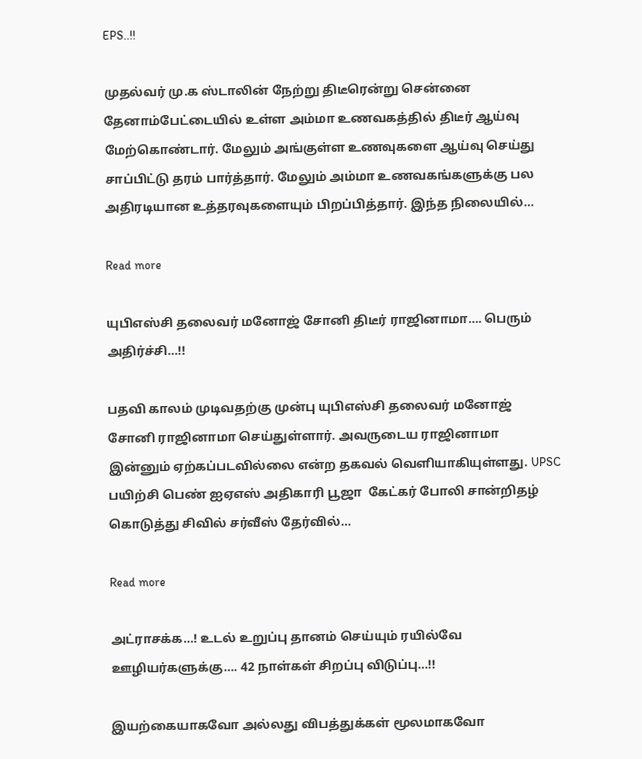EPS..!!

முதல்வர் மு.க ஸ்டாலின் நேற்று திடீரென்று சென்னை தேனாம்பேட்டையில் உள்ள அம்மா உணவகத்தில் திடீர் ஆய்வு மேற்கொண்டார். மேலும் அங்குள்ள உணவுகளை ஆய்வு செய்து சாப்பிட்டு தரம் பார்த்தார். மேலும் அம்மா உணவகங்களுக்கு பல அதிரடியான உத்தரவுகளையும் பிறப்பித்தார். இந்த நிலையில்…

Read more

யுபிஎஸ்சி தலைவர் மனோஜ் சோனி திடீர் ராஜினாமா…. பெரும் அதிர்ச்சி…!!

பதவி காலம் முடிவதற்கு முன்பு யுபிஎஸ்சி தலைவர் மனோஜ் சோனி ராஜினாமா செய்துள்ளார். அவருடைய ராஜினாமா இன்னும் ஏற்கப்படவில்லை என்ற தகவல் வெளியாகியுள்ளது. UPSC  பயிற்சி பெண் ஐஏஎஸ் அதிகாரி பூஜா  கேட்கர் போலி சான்றிதழ் கொடுத்து சிவில் சர்வீஸ் தேர்வில்…

Read more

அட்ராசக்க…! உடல் உறுப்பு தானம் செய்யும் ரயில்வே ஊழியர்களுக்கு…. 42 நாள்கள் சிறப்பு விடுப்பு…!!

இயற்கையாகவோ அல்லது விபத்துக்கள் மூலமாகவோ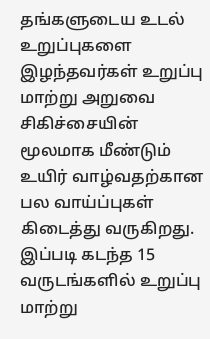தங்களுடைய உடல் உறுப்புகளை இழந்தவர்கள் உறுப்பு மாற்று அறுவை சிகிச்சையின் மூலமாக மீண்டும் உயிர் வாழ்வதற்கான பல வாய்ப்புகள் கிடைத்து வருகிறது. இப்படி கடந்த 15 வருடங்களில் உறுப்பு மாற்று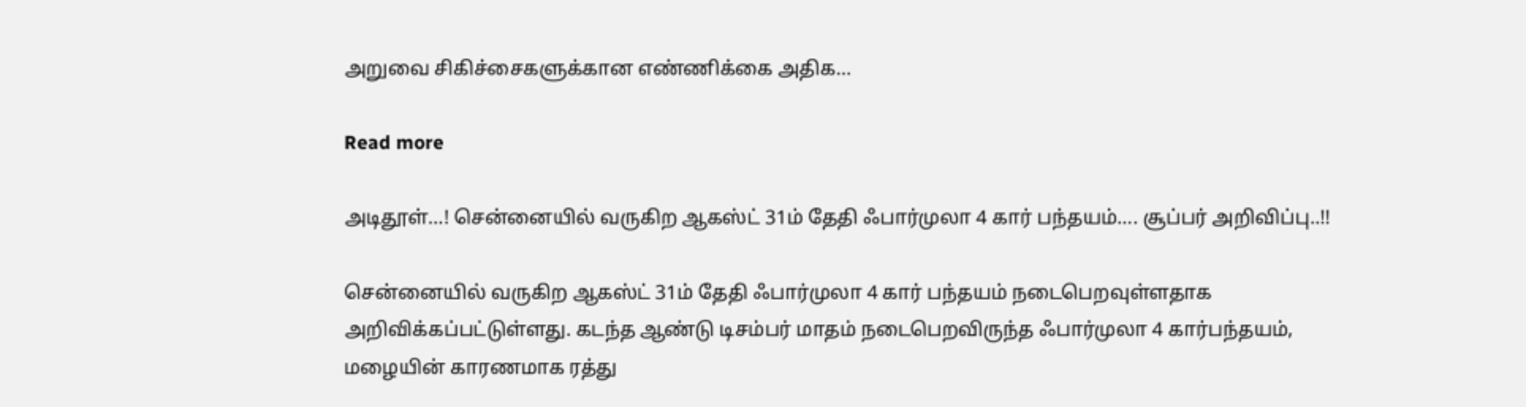அறுவை சிகிச்சைகளுக்கான எண்ணிக்கை அதிக…

Read more

அடிதூள்…! சென்னையில் வருகிற ஆகஸ்ட் 31ம் தேதி ஃபார்முலா 4 கார் பந்தயம்…. சூப்பர் அறிவிப்பு..!!

சென்னையில் வருகிற ஆகஸ்ட் 31ம் தேதி ஃபார்முலா 4 கார் பந்தயம் நடைபெறவுள்ளதாக அறிவிக்கப்பட்டுள்ளது. கடந்த ஆண்டு டிசம்பர் மாதம் நடைபெறவிருந்த ஃபார்முலா 4 கார்பந்தயம், மழையின் காரணமாக ரத்து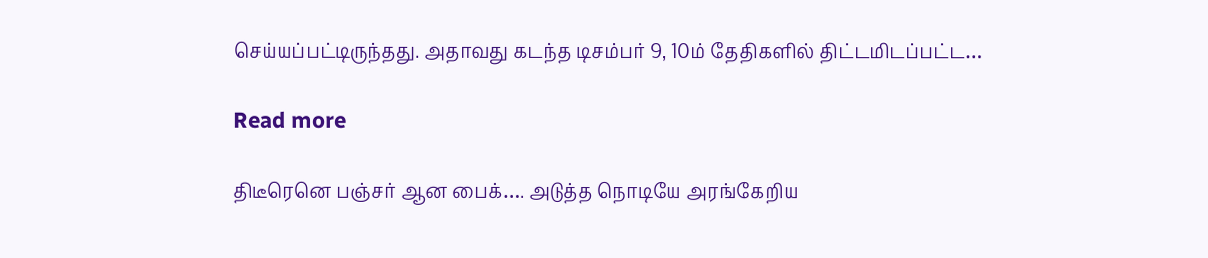செய்யப்பட்டிருந்தது. அதாவது கடந்த டிசம்பர் 9, 10ம் தேதிகளில் திட்டமிடப்பட்ட…

Read more

திடீரெனெ பஞ்சர் ஆன பைக்…. அடுத்த நொடியே அரங்கேறிய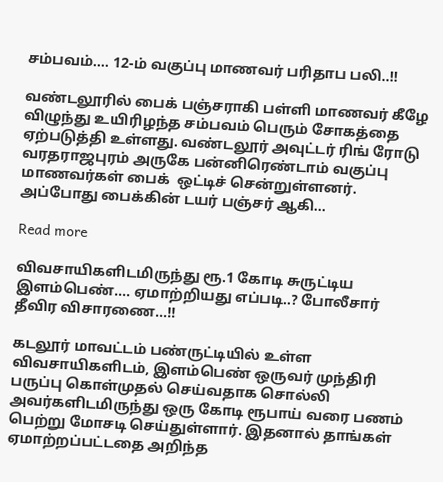சம்பவம்…. 12-ம் வகுப்பு மாணவர் பரிதாப பலி..!!

வண்டலூரில் பைக் பஞ்சராகி பள்ளி மாணவர் கீழே விழுந்து உயிரிழந்த சம்பவம் பெரும் சோகத்தை ஏற்படுத்தி உள்ளது. வண்டலூர் அவுட்டர் ரிங் ரோடு வரதராஜபுரம் அருகே பன்னிரெண்டாம் வகுப்பு மாணவர்கள் பைக்  ஒட்டிச் சென்றுள்ளனர். அப்போது பைக்கின் டயர் பஞ்சர் ஆகி…

Read more

விவசாயிகளிடமிருந்து ரூ.1 கோடி சுருட்டிய இளம்பெண்…. ஏமாற்றியது எப்படி..? போலீசார் தீவிர விசாரணை…!!

கடலூர் மாவட்டம் பண்ருட்டியில் உள்ள விவசாயிகளிடம், இளம்பெண் ஒருவர் முந்திரி பருப்பு கொள்முதல் செய்வதாக சொல்லி அவர்களிடமிருந்து ஒரு கோடி ரூபாய் வரை பணம் பெற்று மோசடி செய்துள்ளார். இதனால் தாங்கள் ஏமாற்றப்பட்டதை அறிந்த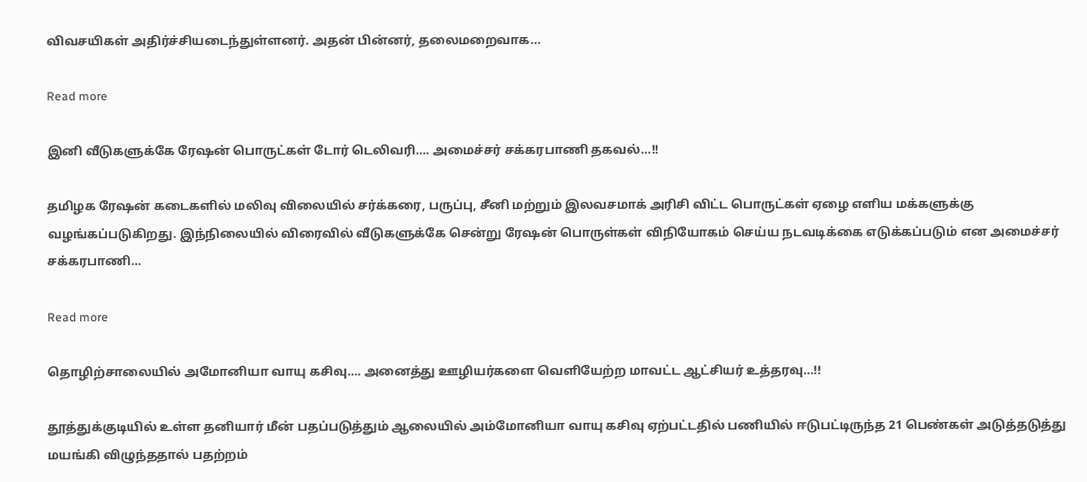விவசயிகள் அதிர்ச்சியடைந்துள்ளனர். அதன் பின்னர், தலைமறைவாக…

Read more

இனி வீடுகளுக்கே ரேஷன் பொருட்கள் டோர் டெலிவரி…. அமைச்சர் சக்கரபாணி தகவல்…!!

தமிழக ரேஷன் கடைகளில் மலிவு விலையில் சர்க்கரை, பருப்பு, சீனி மற்றும் இலவசமாக் அரிசி விட்ட பொருட்கள் ஏழை எளிய மக்களுக்கு வழங்கப்படுகிறது. இந்நிலையில் விரைவில் வீடுகளுக்கே சென்று ரேஷன் பொருள்கள் விநியோகம் செய்ய நடவடிக்கை எடுக்கப்படும் என அமைச்சர் சக்கரபாணி…

Read more

தொழிற்சாலையில் அமோனியா வாயு கசிவு…. அனைத்து ஊழியர்களை வெளியேற்ற மாவட்ட ஆட்சியர் உத்தரவு…!!

தூத்துக்குடியில் உள்ள தனியார் மீன் பதப்படுத்தும் ஆலையில் அம்மோனியா வாயு கசிவு ஏற்பட்டதில் பணியில் ஈடுபட்டிருந்த 21 பெண்கள் அடுத்தடுத்து மயங்கி விழுந்ததால் பதற்றம்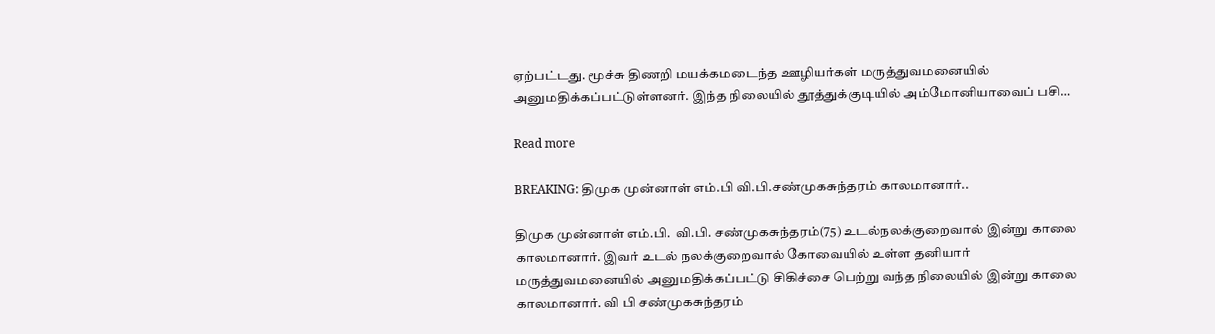ஏற்பட்டது. மூச்சு திணறி மயக்கமடைந்த ஊழியர்கள் மருத்துவமனையில் அனுமதிக்கப்பட்டுள்ளனர். இந்த நிலையில் தூத்துக்குடியில் அம்மோனியாவைப் பசி…

Read more

BREAKING: திமுக முன்னாள் எம்.பி வி.பி.சண்முகசுந்தரம் காலமானார்..

திமுக முன்னாள் எம்.பி.  வி.பி. சண்முகசுந்தரம்(75) உடல்நலக்குறைவால் இன்று காலை காலமானார். இவர் உடல் நலக்குறைவால் கோவையில் உள்ள தனியார் மருத்துவமனையில் அனுமதிக்கப்பட்டு சிகிச்சை பெற்று வந்த நிலையில் இன்று காலை காலமானார். வி பி சண்முகசுந்தரம்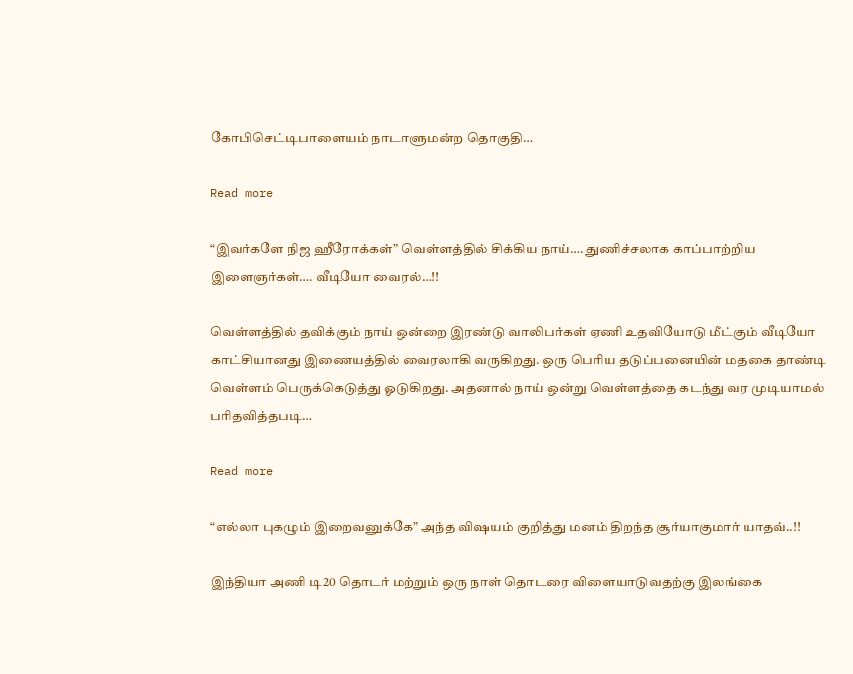கோபிசெட்டிபாளையம் நாடாளுமன்ற தொகுதி…

Read more

“இவர்களே நிஜ ஹீரோக்கள்” வெள்ளத்தில் சிக்கிய நாய்…. துணிச்சலாக காப்பாற்றிய இளைஞர்கள்…. வீடியோ வைரல்…!!

வெள்ளத்தில் தவிக்கும் நாய் ஒன்றை இரண்டு வாலிபர்கள் ஏணி உதவியோடு மீட்கும் வீடியோ காட்சியானது இணையத்தில் வைரலாகி வருகிறது. ஒரு பெரிய தடுப்பனையின் மதகை தாண்டி வெள்ளம் பெருக்கெடுத்து ஓடுகிறது. அதனால் நாய் ஒன்று வெள்ளத்தை கடந்து வர முடியாமல் பரிதவித்தபடி…

Read more

“எல்லா புகழும் இறைவனுக்கே” அந்த விஷயம் குறித்து மனம் திறந்த சூர்யாகுமார் யாதவ்..!!

இந்தியா அணி டி20 தொடர் மற்றும் ஒரு நாள் தொடரை விளையாடுவதற்கு இலங்கை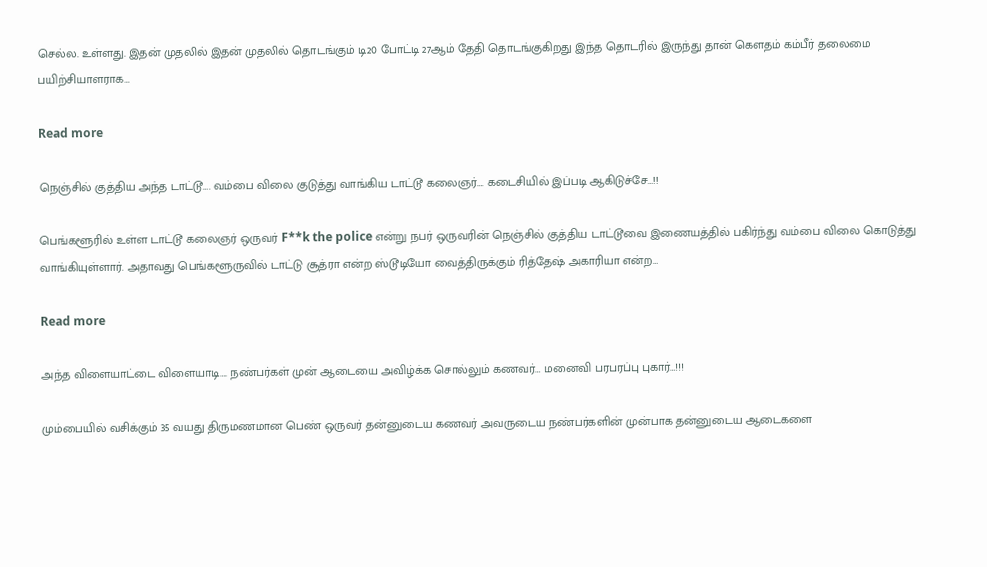செல்ல. உள்ளது. இதன் முதலில் இதன் முதலில் தொடங்கும் டி20 போட்டி 27ஆம் தேதி தொடங்குகிறது இந்த தொடரில் இருந்து தான் கௌதம் கம்பீர் தலைமை  பயிற்சியாளராக…

Read more

நெஞ்சில் குத்திய அந்த டாட்டூ…. வம்பை விலை குடுத்து வாங்கிய டாட்டூ கலைஞர்…. கடைசியில் இப்படி ஆகிடுச்சே…!!

பெங்களூரில் உள்ள டாட்டூ கலைஞர் ஒருவர் F**k the police என்று நபர் ஒருவரின் நெஞ்சில் குத்திய டாட்டூவை இணையத்தில் பகிர்ந்து வம்பை விலை கொடுத்து வாங்கியுள்ளார். அதாவது பெங்களூருவில் டாட்டு சூத்ரா என்ற ஸ்டூடியோ வைத்திருக்கும் ரித்தேஷ் அகாரியா என்ற…

Read more

அந்த விளையாட்டை விளையாடி…. நண்பர்கள் முன் ஆடையை அவிழ்க்க சொல்லும் கணவர்… மனைவி பரபரப்பு புகார்…!!!

மும்பையில் வசிக்கும் 35 வயது திருமணமான பெண் ஒருவர் தன்னுடைய கணவர் அவருடைய நண்பர்களின் முன்பாக தன்னுடைய ஆடைகளை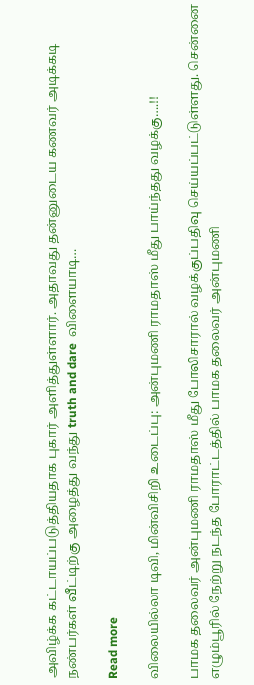அவிழ்க்க கட்டாயப்படுத்தியதாக புகார் அளித்துள்ளார். அதாவது தன்னுடைய கணவர் அடிக்கடி நண்பர்கள் வீட்டிற்கு அழைத்து வந்து truth and dare  விளையாடி…

Read more

விலையில்லா டிவி, மின்விசிறி உடைப்பு: அன்புமணி ராமதாஸ் மீது பாய்ந்தது வழக்கு….!!

பாமக தலைவர் அன்புமணி ராமதாஸ் மீது போலிசாரால் வழக்குப்பதிவு செய்யப்பட்டுள்ளது. சென்னை எழும்பூரில் நேற்று நடந்த போராட்டத்தில் பாமக தலைவர் அன்புமணி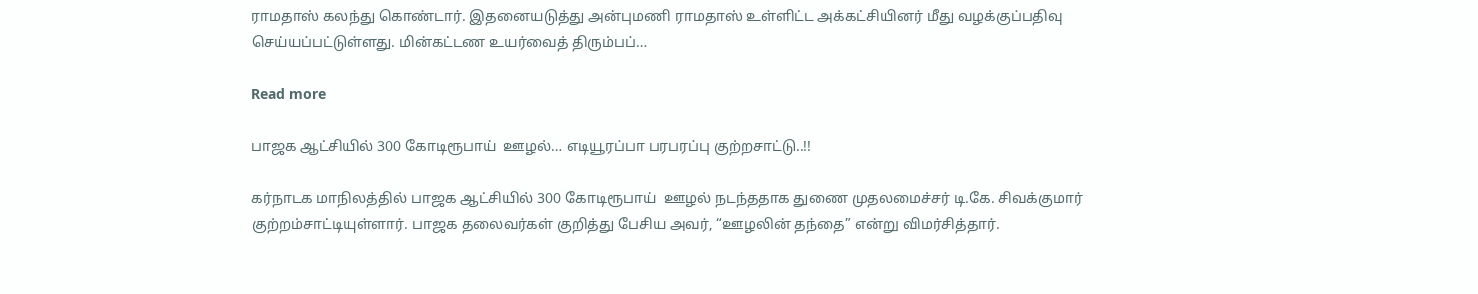ராமதாஸ் கலந்து கொண்டார். இதனையடுத்து அன்புமணி ராமதாஸ் உள்ளிட்ட அக்கட்சியினர் மீது வழக்குப்பதிவு செய்யப்பட்டுள்ளது. மின்கட்டண உயர்வைத் திரும்பப்…

Read more

பாஜக ஆட்சியில் 300 கோடிரூபாய்  ஊழல்… எடியூரப்பா பரபரப்பு குற்றசாட்டு..!!

கர்நாடக மாநிலத்தில் பாஜக ஆட்சியில் 300 கோடிரூபாய்  ஊழல் நடந்ததாக துணை முதலமைச்சர் டி.கே. சிவக்குமார் குற்றம்சாட்டியுள்ளார். பாஜக தலைவர்கள் குறித்து பேசிய அவர், “ஊழலின் தந்தை” என்று விமர்சித்தார்.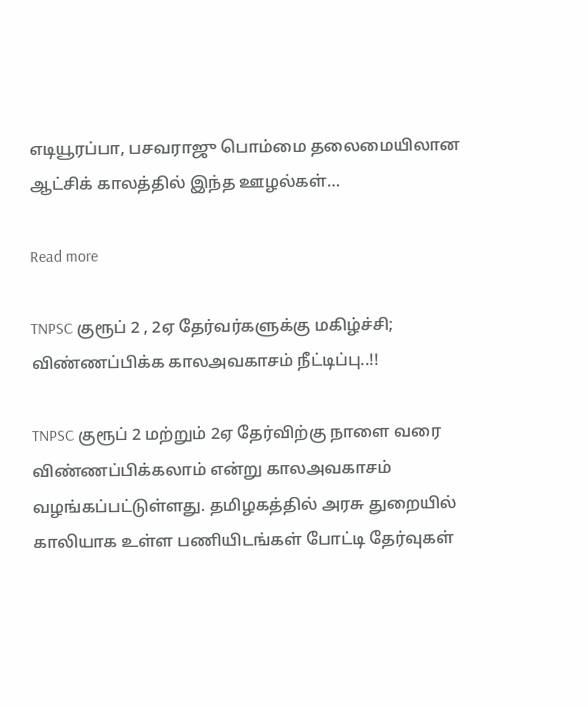எடியூரப்பா, பசவராஜு பொம்மை தலைமையிலான ஆட்சிக் காலத்தில் இந்த ஊழல்கள்…

Read more

TNPSC குரூப் 2 , 2ஏ தேர்வர்களுக்கு மகிழ்ச்சி; விண்ணப்பிக்க காலஅவகாசம் நீட்டிப்பு..!!

TNPSC குரூப் 2 மற்றும் 2ஏ தேர்விற்கு நாளை வரை விண்ணப்பிக்கலாம் என்று காலஅவகாசம் வழங்கப்பட்டுள்ளது. தமிழகத்தில் அரசு துறையில் காலியாக உள்ள பணியிடங்கள் போட்டி தேர்வுகள்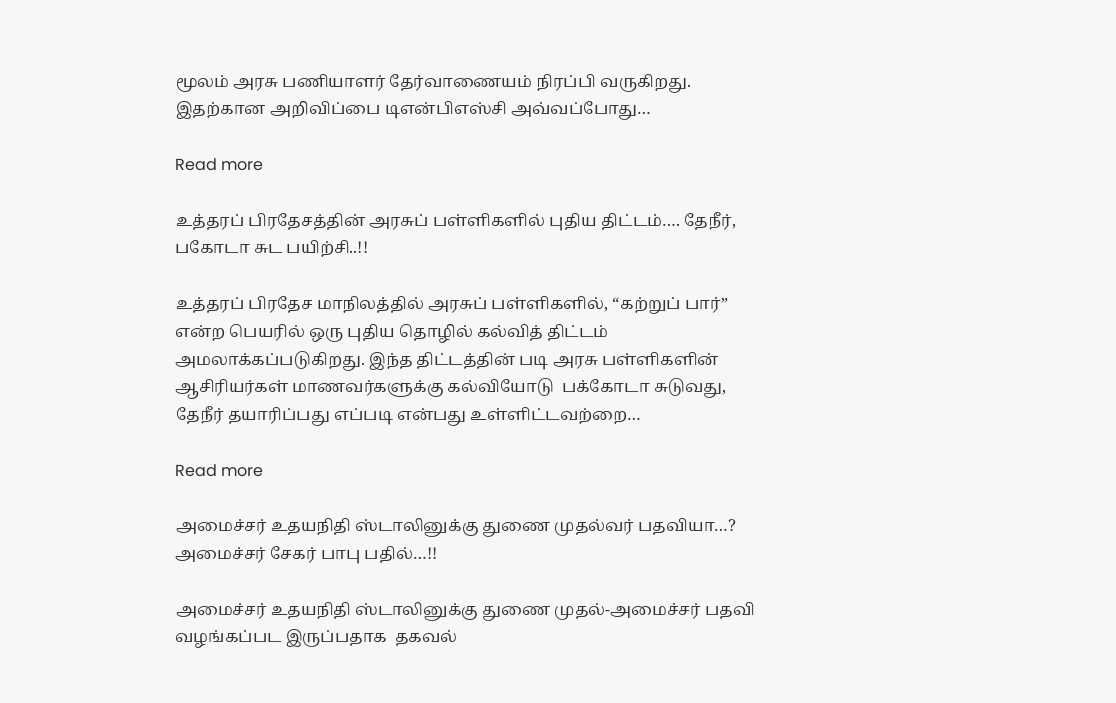மூலம் அரசு பணியாளர் தேர்வாணையம் நிரப்பி வருகிறது. இதற்கான அறிவிப்பை டிஎன்பிஎஸ்சி அவ்வப்போது…

Read more

உத்தரப் பிரதேசத்தின் அரசுப் பள்ளிகளில் புதிய திட்டம்…. தேநீர், பகோடா சுட பயிற்சி..!!

உத்தரப் பிரதேச மாநிலத்தில் அரசுப் பள்ளிகளில், “கற்றுப் பார்” என்ற பெயரில் ஒரு புதிய தொழில் கல்வித் திட்டம் அமலாக்கப்படுகிறது. இந்த திட்டத்தின் படி அரசு பள்ளிகளின் ஆசிரியர்கள் மாணவர்களுக்கு கல்வியோடு  பக்கோடா சுடுவது, தேநீர் தயாரிப்பது எப்படி என்பது உள்ளிட்டவற்றை…

Read more

அமைச்சர் உதயநிதி ஸ்டாலினுக்கு துணை முதல்வர் பதவியா…? அமைச்சர் சேகர் பாபு பதில்…!!

அமைச்சர் உதயநிதி ஸ்டாலினுக்கு துணை முதல்-அமைச்சர் பதவி வழங்கப்பட இருப்பதாக  தகவல்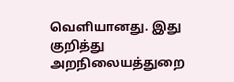வெளியானது. இது குறித்து அறநிலையத்துறை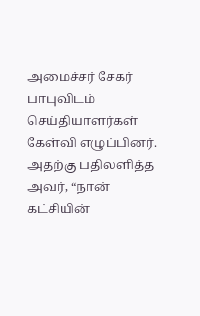அமைச்சர் சேகர் பாபுவிடம் செய்தியாளர்கள் கேள்வி எழுப்பினர். அதற்கு பதிலளித்த அவர், “நான் கட்சியின்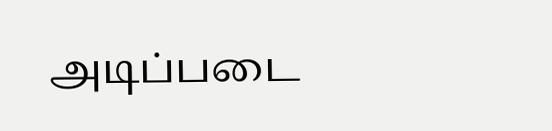அடிப்படை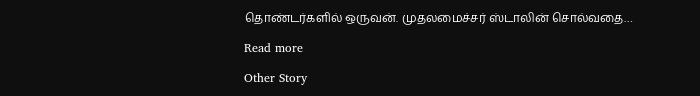தொண்டர்களில் ஒருவன். முதலமைச்சர் ஸ்டாலின் சொல்வதை…

Read more

Other Story